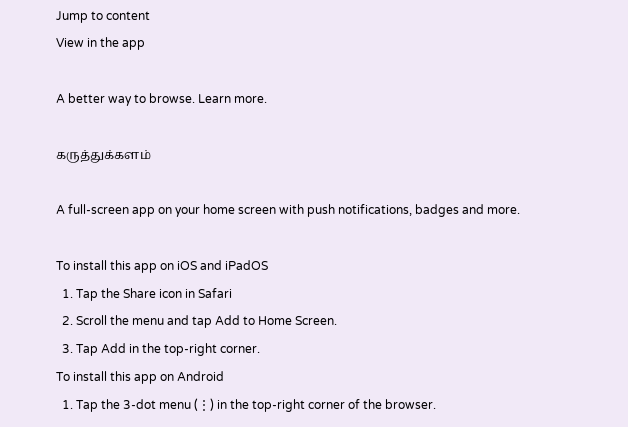Jump to content
View in the app

A better way to browse. Learn more.

கருத்துக்களம்

A full-screen app on your home screen with push notifications, badges and more.

To install this app on iOS and iPadOS
  1. Tap the Share icon in Safari
  2. Scroll the menu and tap Add to Home Screen.
  3. Tap Add in the top-right corner.
To install this app on Android
  1. Tap the 3-dot menu (⋮) in the top-right corner of the browser.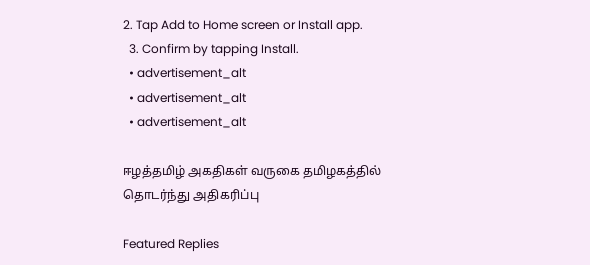2. Tap Add to Home screen or Install app.
  3. Confirm by tapping Install.
  • advertisement_alt
  • advertisement_alt
  • advertisement_alt

ஈழத்தமிழ் அகதிகள் வருகை தமிழகத்தில் தொடர்ந்து அதிகரிப்பு

Featured Replies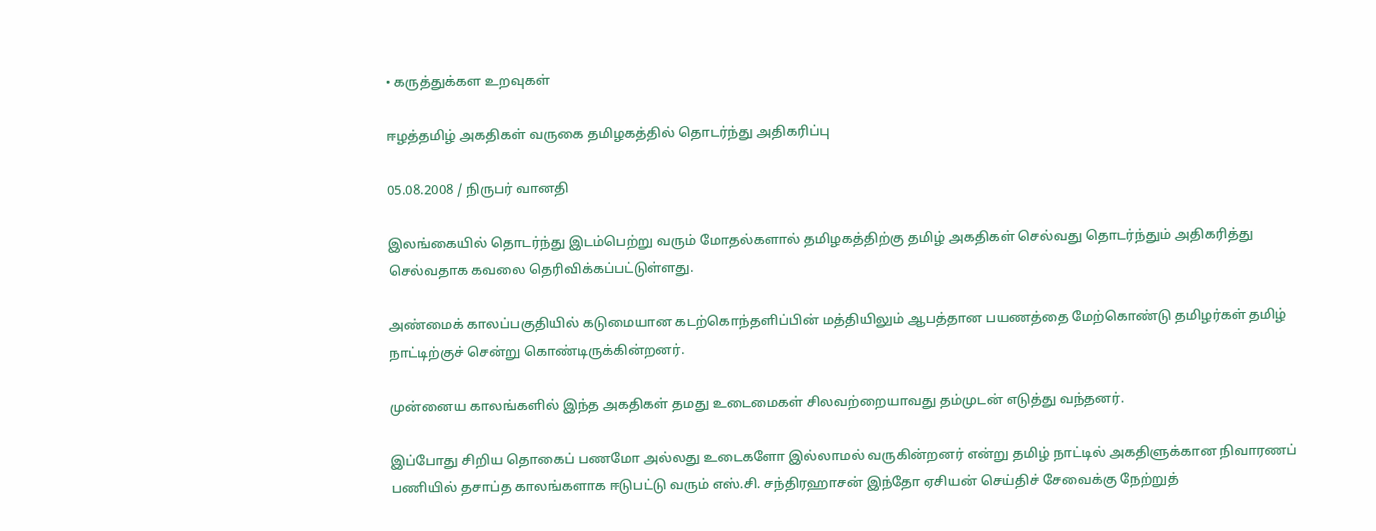• கருத்துக்கள உறவுகள்

ஈழத்தமிழ் அகதிகள் வருகை தமிழகத்தில் தொடர்ந்து அதிகரிப்பு

05.08.2008 / நிருபர் வானதி

இலங்கையில் தொடர்ந்து இடம்பெற்று வரும் மோதல்களால் தமிழகத்திற்கு தமிழ் அகதிகள் செல்வது தொடர்ந்தும் அதிகரித்து செல்வதாக கவலை தெரிவிக்கப்பட்டுள்ளது.

அண்மைக் காலப்பகுதியில் கடுமையான கடற்கொந்தளிப்பின் மத்தியிலும் ஆபத்தான பயணத்தை மேற்கொண்டு தமிழர்கள் தமிழ் நாட்டிற்குச் சென்று கொண்டிருக்கின்றனர்.

முன்னைய காலங்களில் இந்த அகதிகள் தமது உடைமைகள் சிலவற்றையாவது தம்முடன் எடுத்து வந்தனர்.

இப்போது சிறிய தொகைப் பணமோ அல்லது உடைகளோ இல்லாமல் வருகின்றனர் என்று தமிழ் நாட்டில் அகதிளுக்கான நிவாரணப் பணியில் தசாப்த காலங்களாக ஈடுபட்டு வரும் எஸ்.சி. சந்திரஹாசன் இந்தோ ஏசியன் செய்திச் சேவைக்கு நேற்றுத்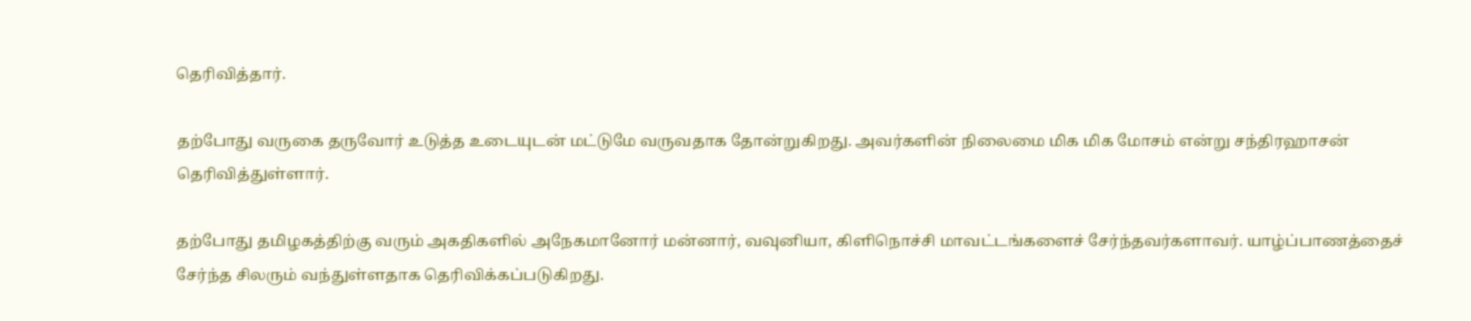தெரிவித்தார்.

தற்போது வருகை தருவோர் உடுத்த உடையுடன் மட்டுமே வருவதாக தோன்றுகிறது. அவர்களின் நிலைமை மிக மிக மோசம் என்று சந்திரஹாசன் தெரிவித்துள்ளார்.

தற்போது தமிழகத்திற்கு வரும் அகதிகளில் அநேகமானோர் மன்னார், வவுனியா, கிளிநொச்சி மாவட்டங்களைச் சேர்ந்தவர்களாவர். யாழ்ப்பாணத்தைச் சேர்ந்த சிலரும் வந்துள்ளதாக தெரிவிக்கப்படுகிறது.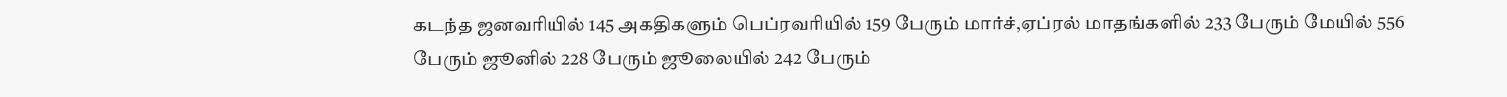கடந்த ஜனவரியில் 145 அகதிகளும் பெப்ரவரியில் 159 பேரும் மார்ச்,ஏப்ரல் மாதங்களில் 233 பேரும் மேயில் 556 பேரும் ஜூனில் 228 பேரும் ஜூலையில் 242 பேரும்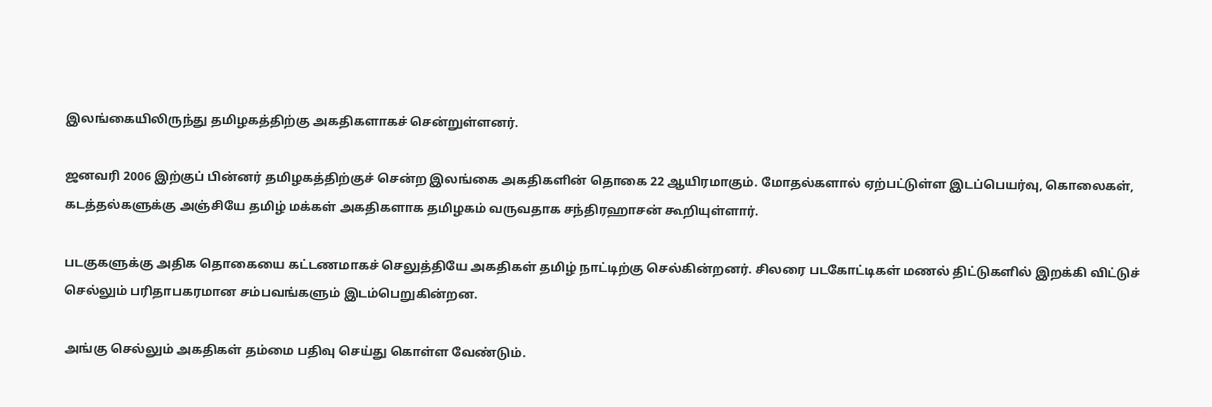இலங்கையிலிருந்து தமிழகத்திற்கு அகதிகளாகச் சென்றுள்ளனர்.

ஜனவரி 2006 இற்குப் பின்னர் தமிழகத்திற்குச் சென்ற இலங்கை அகதிகளின் தொகை 22 ஆயிரமாகும். மோதல்களால் ஏற்பட்டுள்ள இடப்பெயர்வு, கொலைகள், கடத்தல்களுக்கு அஞ்சியே தமிழ் மக்கள் அகதிகளாக தமிழகம் வருவதாக சந்திரஹாசன் கூறியுள்ளார்.

படகுகளுக்கு அதிக தொகையை கட்டணமாகச் செலுத்தியே அகதிகள் தமிழ் நாட்டிற்கு செல்கின்றனர். சிலரை படகோட்டிகள் மணல் திட்டுகளில் இறக்கி விட்டுச் செல்லும் பரிதாபகரமான சம்பவங்களும் இடம்பெறுகின்றன.

அங்கு செல்லும் அகதிகள் தம்மை பதிவு செய்து கொள்ள வேண்டும்.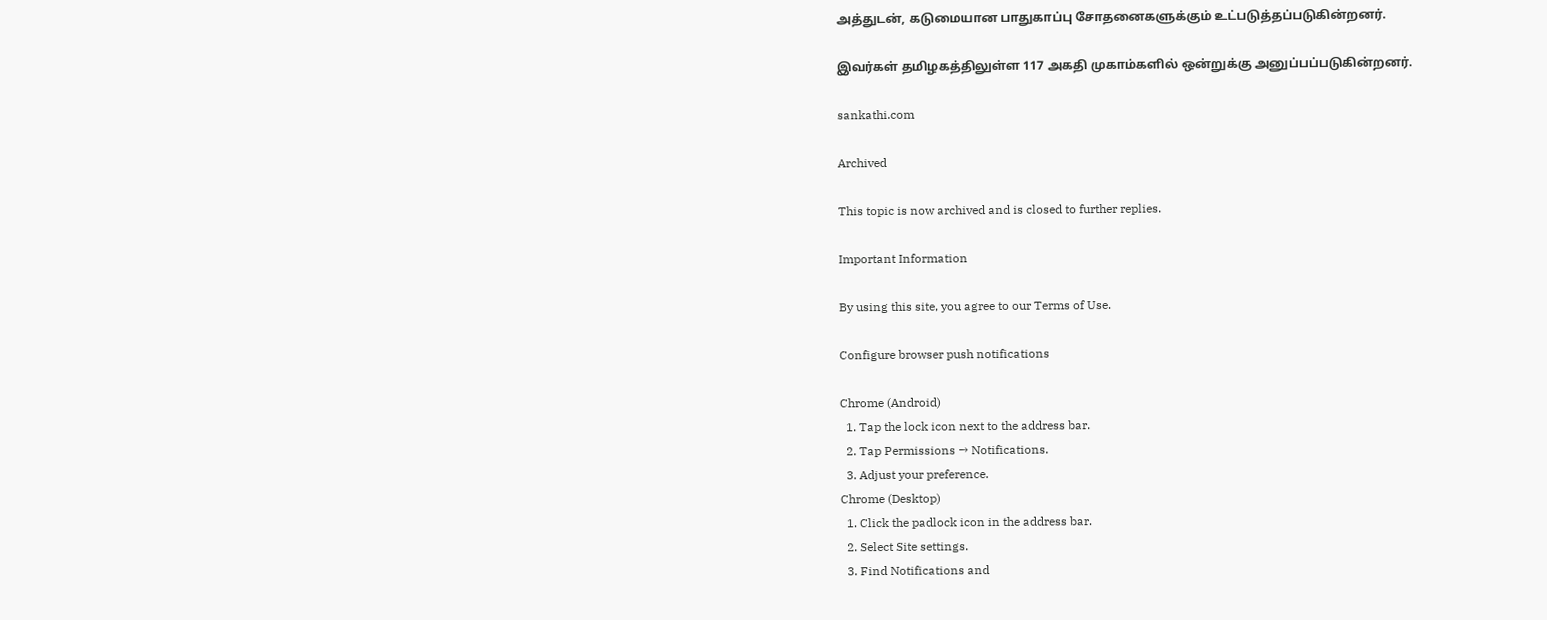அத்துடன், கடுமையான பாதுகாப்பு சோதனைகளுக்கும் உட்படுத்தப்படுகின்றனர்.

இவர்கள் தமிழகத்திலுள்ள 117 அகதி முகாம்களில் ஒன்றுக்கு அனுப்பப்படுகின்றனர்.

sankathi.com

Archived

This topic is now archived and is closed to further replies.

Important Information

By using this site, you agree to our Terms of Use.

Configure browser push notifications

Chrome (Android)
  1. Tap the lock icon next to the address bar.
  2. Tap Permissions → Notifications.
  3. Adjust your preference.
Chrome (Desktop)
  1. Click the padlock icon in the address bar.
  2. Select Site settings.
  3. Find Notifications and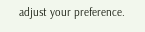adjust your preference.